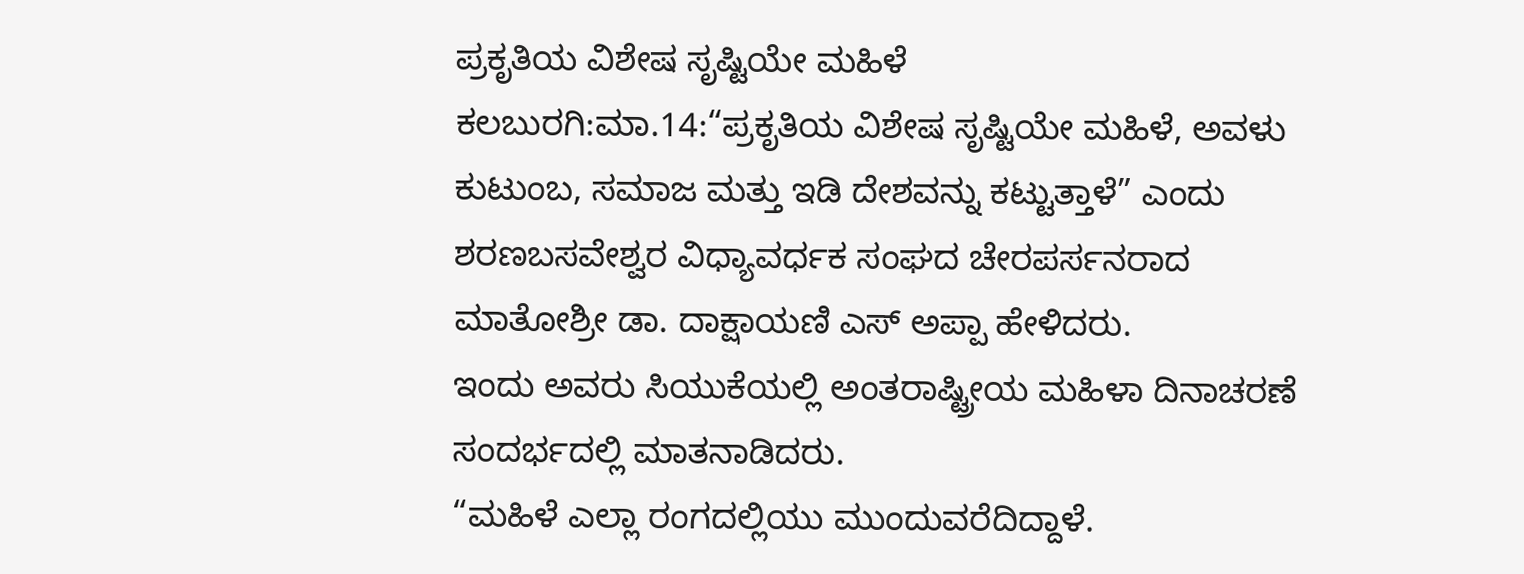ಪ್ರಕೃತಿಯ ವಿಶೇಷ ಸೃಷ್ಟಿಯೇ ಮಹಿಳೆ
ಕಲಬುರಗಿ:ಮಾ.14:“ಪ್ರಕೃತಿಯ ವಿಶೇಷ ಸೃಷ್ಟಿಯೇ ಮಹಿಳೆ, ಅವಳು ಕುಟುಂಬ, ಸಮಾಜ ಮತ್ತು ಇಡಿ ದೇಶವನ್ನು ಕಟ್ಟುತ್ತಾಳೆ” ಎಂದು ಶರಣಬಸವೇಶ್ವರ ವಿಧ್ಯಾವರ್ಧಕ ಸಂಘದ ಚೇರಪರ್ಸನರಾದ ಮಾತೋಶ್ರೀ ಡಾ. ದಾಕ್ಷಾಯಣಿ ಎಸ್ ಅಪ್ಪಾ ಹೇಳಿದರು.
ಇಂದು ಅವರು ಸಿಯುಕೆಯಲ್ಲಿ ಅಂತರಾಷ್ಟ್ರೀಯ ಮಹಿಳಾ ದಿನಾಚರಣೆ ಸಂದರ್ಭದಲ್ಲಿ ಮಾತನಾಡಿದರು.
“ಮಹಿಳೆ ಎಲ್ಲಾ ರಂಗದಲ್ಲಿಯು ಮುಂದುವರೆದಿದ್ದಾಳೆ.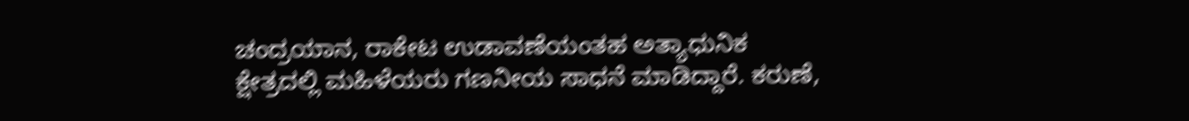ಚಂದ್ರಯಾನ, ರಾಕೇಟ ಉಡಾವಣೆಯಂತಹ ಅತ್ಯಾಧುನಿಕ ಕ್ಷೇತ್ರದಲ್ಲಿ ಮಹಿಳೆಯರು ಗಣನೀಯ ಸಾಧನೆ ಮಾಡಿದ್ದಾರೆ. ಕರುಣೆ,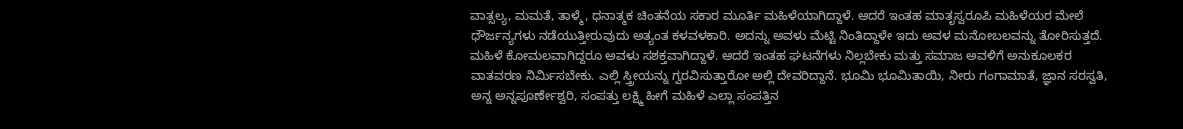ವಾತ್ಸಲ್ಯ, ಮಮತೆ, ತಾಳ್ಮೆ, ಧನಾತ್ಮಕ ಚಿಂತನೆಯ ಸಕಾರ ಮೂರ್ತಿ ಮಹಿಳೆಯಾಗಿದ್ದಾಳೆ. ಆದರೆ ಇಂತಹ ಮಾತೃಸ್ವರೂಪಿ ಮಹಿಳೆಯರ ಮೇಲೆ ಧೌರ್ಜನ್ಯಗಳು ನಡೆಯುತ್ತೀರುವುದು ಅತ್ಯಂತ ಕಳವಳಕಾರಿ. ಅದನ್ನು ಅವಳು ಮೆಟ್ಟಿ ನಿಂತಿದ್ದಾಳೇ ಇದು ಅವಳ ಮನೋಬಲವನ್ನು ತೋರಿಸುತ್ತದೆ. ಮಹಿಳೆ ಕೋಮಲವಾಗಿದ್ದರೂ ಅವಳು ಸಶಕ್ತವಾಗಿದ್ದಾಳೆ. ಆದರೆ ಇಂತಹ ಘಟನೆಗಳು ನಿಲ್ಲಬೇಕು ಮತ್ತು ಸಮಾಜ ಅವಳಿಗೆ ಅನುಕೂಲಕರ ವಾತವರಣ ನಿರ್ಮಿಸಬೇಕು. ಎಲ್ಲಿ ಸ್ತ್ರೀಯನ್ನು ಗ್ವರವಿಸುತ್ತಾರೋ ಅಲ್ಲಿ ದೇವರಿದ್ದಾನೆ. ಭೂಮಿ ಭೂಮಿತಾಯಿ, ನೀರು ಗಂಗಾಮಾತೆ, ಜ್ಞಾನ ಸರಸ್ವತಿ, ಅನ್ನ ಅನ್ನಪೂರ್ಣೇಶ್ವರಿ, ಸಂಪತ್ತು ಲಕ್ಷ್ಮಿ ಹೀಗೆ ಮಹಿಳೆ ಎಲ್ಲಾ ಸಂಪತ್ತಿನ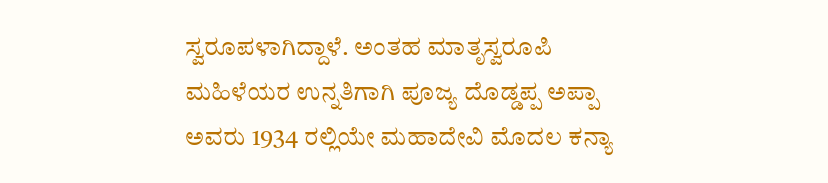ಸ್ವರೂಪಳಾಗಿದ್ದಾಳೆ. ಅಂತಹ ಮಾತೃಸ್ವರೂಪಿ ಮಹಿಳೆಯರ ಉನ್ನತಿಗಾಗಿ ಪೂಜ್ಯ ದೊಡ್ಡಪ್ಪ ಅಪ್ಪಾ ಅವರು 1934 ರಲ್ಲಿಯೇ ಮಹಾದೇವಿ ಮೊದಲ ಕನ್ಯಾ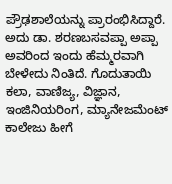ಪ್ರೌಢಶಾಲೆಯನ್ನು ಪ್ರಾರಂಭಿಸಿದ್ದಾರೆ. ಅದು ಡಾ. ಶರಣಬಸವಪ್ಪಾ ಅಪ್ಪಾ ಅವರಿಂದ ಇಂದು ಹೆಮ್ಮರವಾಗಿ ಬೇಳೇದು ನಿಂತಿದೆ. ಗೊದುತಾಯಿ ಕಲಾ, ವಾಣಿಜ್ಯ, ವಿಜ್ಞಾನ, ಇಂಜಿನಿಯರಿಂಗ, ಮ್ಯಾನೇಜಮೆಂಟ್ ಕಾಲೇಜು ಹೀಗೆ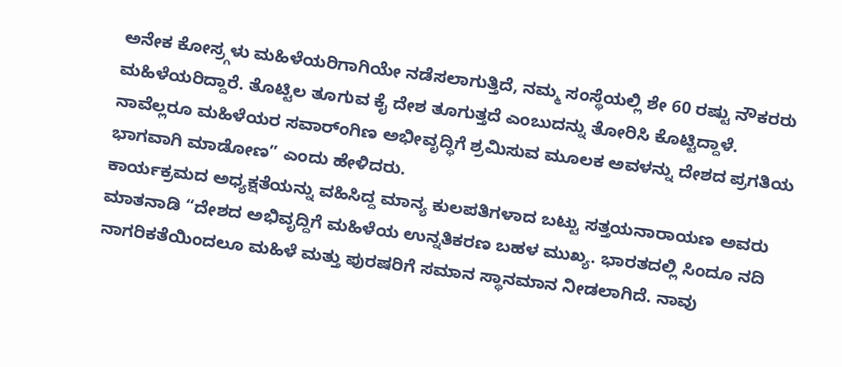ಅನೇಕ ಕೋಸ್ರ್ಗಳು ಮಹಿಳೆಯರಿಗಾಗಿಯೇ ನಡೆಸಲಾಗುತ್ತಿದೆ, ನಮ್ಮ ಸಂಸ್ಥೆಯಲ್ಲಿ ಶೇ 60 ರಷ್ಟು ನೌಕರರು ಮಹಿಳೆಯರಿದ್ದಾರೆ. ತೊಟ್ಟಿಲ ತೂಗುವ ಕೈ ದೇಶ ತೂಗುತ್ತದೆ ಎಂಬುದನ್ನು ತೋರಿಸಿ ಕೊಟ್ಟಿದ್ದಾಳೆ. ನಾವೆಲ್ಲರೂ ಮಹಿಳೆಯರ ಸವಾರ್ಂಗಿಣ ಅಭೀವೃದ್ಧಿಗೆ ಶ್ರಮಿಸುವ ಮೂಲಕ ಅವಳನ್ನು ದೇಶದ ಪ್ರಗತಿಯ ಭಾಗವಾಗಿ ಮಾಡೋಣ” ಎಂದು ಹೇಳಿದರು.
ಕಾರ್ಯಕ್ರಮದ ಅಧ್ಯಕ್ಷತೆಯನ್ನು ವಹಿಸಿದ್ದ ಮಾನ್ಯ ಕುಲಪತಿಗಳಾದ ಬಟ್ಟು ಸತ್ತಯನಾರಾಯಣ ಅವರು ಮಾತನಾಡಿ “ದೇಶದ ಅಭಿವೃದ್ದಿಗೆ ಮಹಿಳೆಯ ಉನ್ನತಿಕರಣ ಬಹಳ ಮುಖ್ಯ. ಭಾರತದಲ್ಲಿ ಸಿಂದೂ ನದಿ ನಾಗರಿಕತೆಯಿಂದಲೂ ಮಹಿಳೆ ಮತ್ತು ಪುರಷರಿಗೆ ಸಮಾನ ಸ್ಥಾನಮಾನ ನೀಡಲಾಗಿದೆ. ನಾವು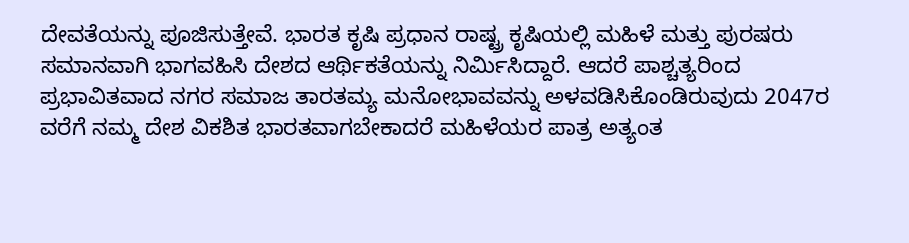ದೇವತೆಯನ್ನು ಪೂಜಿಸುತ್ತೇವೆ. ಭಾರತ ಕೃಷಿ ಪ್ರಧಾನ ರಾಷ್ಟ್ರ ಕೃಷಿಯಲ್ಲಿ ಮಹಿಳೆ ಮತ್ತು ಪುರಷರು ಸಮಾನವಾಗಿ ಭಾಗವಹಿಸಿ ದೇಶದ ಆರ್ಥಿಕತೆಯನ್ನು ನಿರ್ಮಿಸಿದ್ದಾರೆ. ಆದರೆ ಪಾಶ್ಚತ್ಯರಿಂದ ಪ್ರಭಾವಿತವಾದ ನಗರ ಸಮಾಜ ತಾರತಮ್ಯ ಮನೋಭಾವವನ್ನು ಅಳವಡಿಸಿಕೊಂಡಿರುವುದು 2047ರ ವರೆಗೆ ನಮ್ಮ ದೇಶ ವಿಕಶಿತ ಭಾರತವಾಗಬೇಕಾದರೆ ಮಹಿಳೆಯರ ಪಾತ್ರ ಅತ್ಯಂತ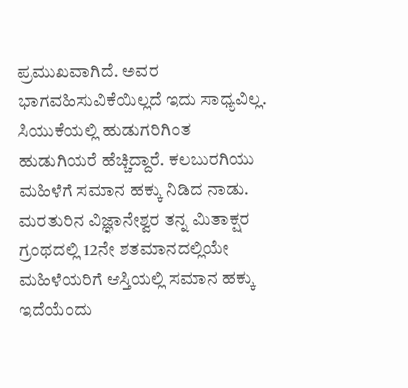ಪ್ರಮುಖವಾಗಿದೆ. ಅವರ ಭಾಗವಹಿಸುವಿಕೆಯಿಲ್ಲದೆ ಇದು ಸಾಧ್ಯವಿಲ್ಲ. ಸಿಯುಕೆಯಲ್ಲಿ ಹುಡುಗರಿಗಿಂತ ಹುಡುಗಿಯರೆ ಹೆಚ್ಚಿದ್ದಾರೆ. ಕಲಬುರಗಿಯು ಮಹಿಳೆಗೆ ಸಮಾನ ಹಕ್ಕು ನಿಡಿದ ನಾಡು. ಮರತುರಿನ ವಿಜ್ಞಾನೇಶ್ವರ ತನ್ನ ಮಿತಾಕ್ಷರ ಗ್ರಂಥದಲ್ಲಿ 12ನೇ ಶತಮಾನದಲ್ಲಿಯೇ ಮಹಿಳೆಯರಿಗೆ ಆಸ್ತಿಯಲ್ಲಿ ಸಮಾನ ಹಕ್ಕು ಇದೆಯೆಂದು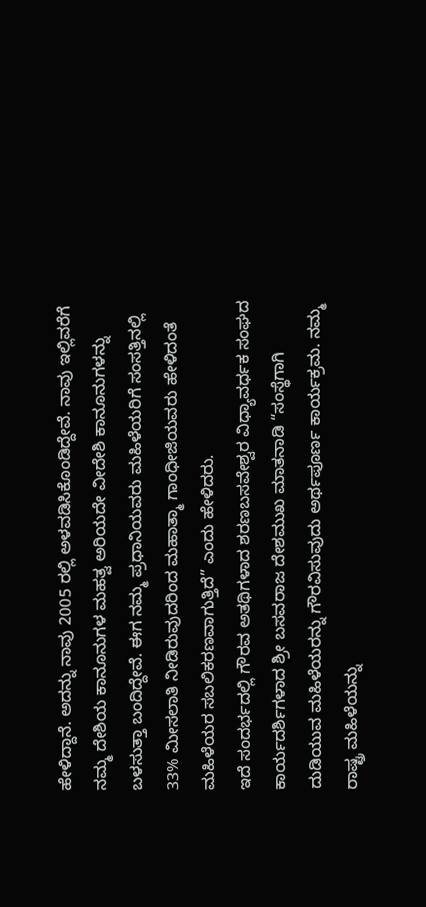ಹೇಳಿದ್ದಾನೆ. ಅದನ್ನು ನಾವು 2005 ರಲ್ಲಿ ಅಳವಡಿಸಿಕೊಂಡಿದ್ದೇವೆ. ನಾವು ಇಲ್ಲಿವರೆಗೆ ನಮ್ಮ ದೇಶಿಯ ಕಾನೂನುಗಳ ಮಹತ್ವ ಅರಿಯದೇ ವೀದೇಶಿ ಕಾನೂನುಗಳನ್ನು ಬಳಸುತ್ತಾ ಬಂದಿದ್ದೇವೆ. ಈಗ ನಮ್ಮ ಪ್ರಧಾನಿಯವರು ಮಹಿಳೆಯರಿಗೆ ಸಂಸತ್ತಿನಲ್ಲಿ 33% ಮೀಸಲಾತಿ ನೀಡಿರುವುದರಿಂದ ಮಹಾತ್ಮಾ ಗಾಂಧೀಜಿಯವರು ಹೇಳಿದಂತೆ ಮಹಿಳೆಯರ ಸಬಲಿಕರಣವಾಗುತ್ತಿದೆ” ಎಂದು ಹೇಳಿದರು.
ಇದೆ ಸಂದರ್ಭದಲ್ಲಿ ಗೌರವ ಅತಥಿಗಳಾದ ಶರಣಬಸವೇಶ್ವರ ವಿಧ್ಯಾವರ್ಧಕ ಸಂಘದ ಕಾರ್ಯದರ್ಶಿಗಳಾದ ಶ್ರೀ ಬಸವರಾಜ ದೇಶಮುಖ ಮಾತನಾಡಿ “ಸಂಸ್ಥೆಗಾಗಿ ದುಡಿಯುವ ಮಹಿಳೆಯರನ್ನು ಗೌರವಿಸುವುದು ಅರ್ಥಪೂರ್ಣ ಕಾರ್ಯಕ್ರಮ. ನಮ್ಮ ರಾಷ್ಟ್ರ ಮಹಿಳೆಯನ್ನು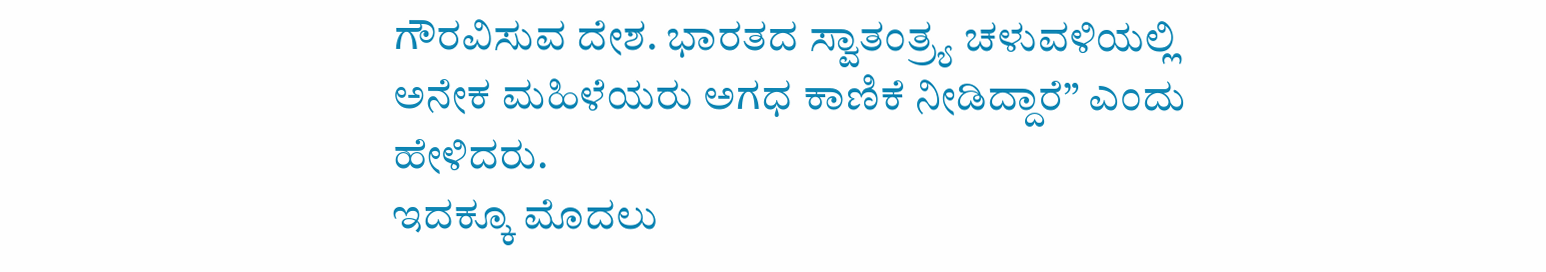ಗೌರವಿಸುವ ದೇಶ. ಭಾರತದ ಸ್ವಾತಂತ್ರ್ಯ ಚಳುವಳಿಯಲ್ಲಿ ಅನೇಕ ಮಹಿಳೆಯರು ಅಗಧ ಕಾಣಿಕೆ ನೀಡಿದ್ದಾರೆ” ಎಂದು ಹೇಳಿದರು.
ಇದಕ್ಕೂ ಮೊದಲು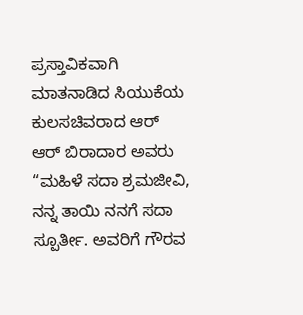ಪ್ರಸ್ತಾವಿಕವಾಗಿ ಮಾತನಾಡಿದ ಸಿಯುಕೆಯ ಕುಲಸಚಿವರಾದ ಆರ್ ಆರ್ ಬಿರಾದಾರ ಅವರು “ಮಹಿಳೆ ಸದಾ ಶ್ರಮಜೀವಿ, ನನ್ನ ತಾಯಿ ನನಗೆ ಸದಾ ಸ್ಪೂರ್ತೀ. ಅವರಿಗೆ ಗೌರವ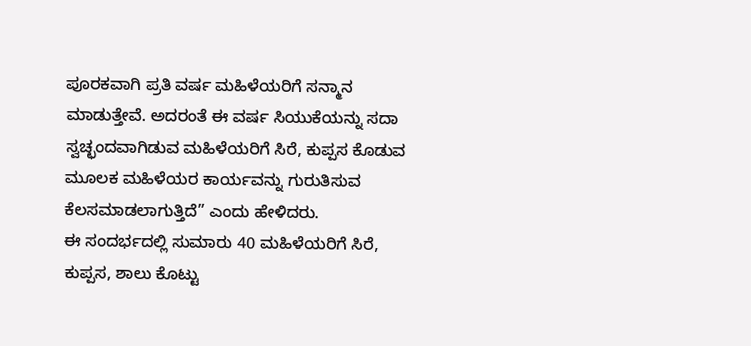ಪೂರಕವಾಗಿ ಪ್ರತಿ ವರ್ಷ ಮಹಿಳೆಯರಿಗೆ ಸನ್ಮಾನ ಮಾಡುತ್ತೇವೆ. ಅದರಂತೆ ಈ ವರ್ಷ ಸಿಯುಕೆಯನ್ನು ಸದಾ ಸ್ವಚ್ಛಂದವಾಗಿಡುವ ಮಹಿಳೆಯರಿಗೆ ಸಿರೆ, ಕುಪ್ಪಸ ಕೊಡುವ ಮೂಲಕ ಮಹಿಳೆಯರ ಕಾರ್ಯವನ್ನು ಗುರುತಿಸುವ ಕೆಲಸಮಾಡಲಾಗುತ್ತಿದೆ” ಎಂದು ಹೇಳಿದರು.
ಈ ಸಂದರ್ಭದಲ್ಲಿ ಸುಮಾರು 40 ಮಹಿಳೆಯರಿಗೆ ಸಿರೆ, ಕುಪ್ಪಸ, ಶಾಲು ಕೊಟ್ಟು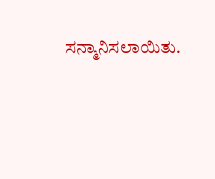ಸನ್ಮಾನಿಸಲಾಯಿತು.